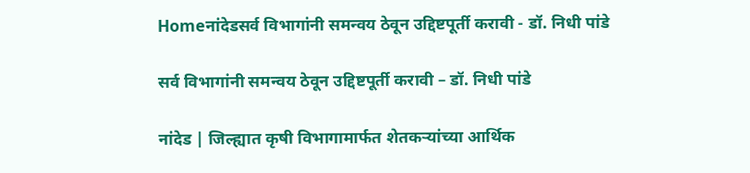Homeनांदेडसर्व विभागांनी समन्वय ठेवून उद्दिष्टपूर्ती करावी - डॉ. निधी पांडे

सर्व विभागांनी समन्वय ठेवून उद्दिष्टपूर्ती करावी – डॉ. निधी पांडे

नांदेड | जिल्ह्यात कृषी विभागामार्फत शेतकऱ्यांच्या आर्थिक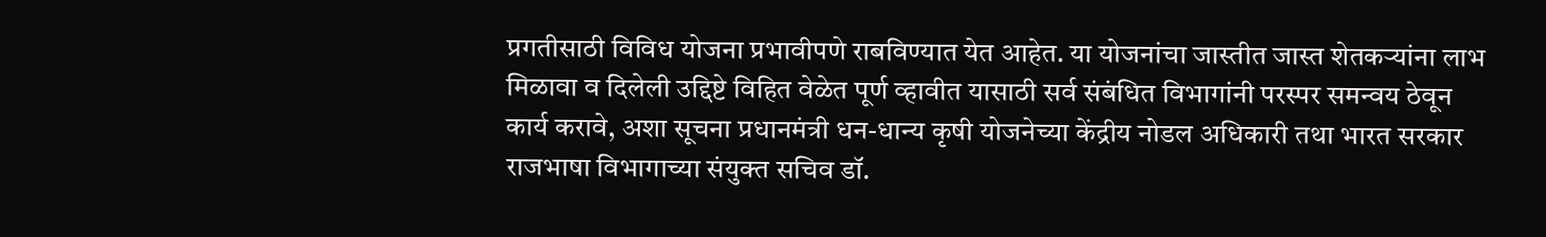प्रगतीसाठी विविध योजना प्रभावीपणे राबविण्यात येत आहेत. या योजनांचा जास्तीत जास्त शेतकऱ्यांना लाभ मिळावा व दिलेली उद्दिष्टे विहित वेळेत पूर्ण व्हावीत यासाठी सर्व संबंधित विभागांनी परस्पर समन्वय ठेवून कार्य करावे, अशा सूचना प्रधानमंत्री धन-धान्य कृषी योजनेच्या केंद्रीय नोडल अधिकारी तथा भारत सरकार राजभाषा विभागाच्या संयुक्त सचिव डॉ.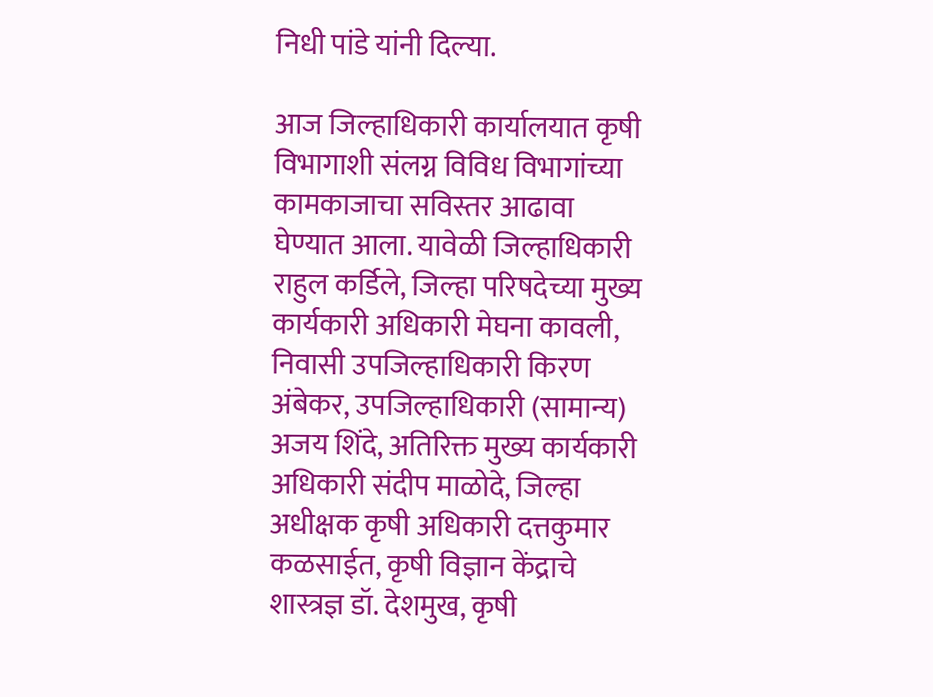निधी पांडे यांनी दिल्या.

आज जिल्हाधिकारी कार्यालयात कृषी विभागाशी संलग्न विविध विभागांच्या कामकाजाचा सविस्तर आढावा घेण्यात आला. यावेळी जिल्हाधिकारी राहुल कर्डिले, जिल्हा परिषदेच्या मुख्य कार्यकारी अधिकारी मेघना कावली, निवासी उपजिल्हाधिकारी किरण अंबेकर, उपजिल्हाधिकारी (सामान्य) अजय शिंदे, अतिरिक्त मुख्य कार्यकारी अधिकारी संदीप माळोदे, जिल्हा अधीक्षक कृषी अधिकारी दत्तकुमार कळसाईत, कृषी विज्ञान केंद्राचे शास्त्रज्ञ डॉ. देशमुख, कृषी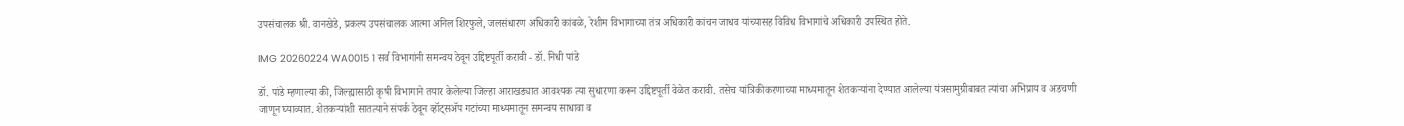उपसंचालक श्री. वानखेडे, प्रकल्प उपसंचालक आत्मा अनिल शिरफुले, जलसंधारण अधिकारी कांबळे, रेशीम विभागाच्या तंत्र अधिकारी कांचन जाधव यांच्यासह विविध विभागांचे अधिकारी उपस्थित होते.

IMG 20260224 WA0015 1 सर्व विभागांनी समन्वय ठेवून उद्दिष्टपूर्ती करावी - डॉ. निधी पांडे

डॉ. पांडे म्हणाल्या की, जिल्ह्यासाठी कृषी विभागाने तयार केलेल्या जिल्हा आराखड्यात आवश्यक त्या सुधारणा करून उद्दिष्टपूर्ती वेळेत करावी. तसेच यांत्रिकीकरणाच्या माध्यमातून शेतकऱ्यांना देण्यात आलेल्या यंत्रसामुग्रीबाबत त्यांचा अभिप्राय व अडचणी जाणून घ्याव्यात. शेतकऱ्यांशी सातत्याने संपर्क ठेवून व्हॉट्सॲप गटांच्या माध्यमातून समन्वय साधावा व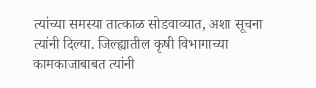त्यांच्या समस्या तात्काळ सोडवाव्यात, अशा सूचना त्यांनी दिल्या. जिल्ह्यातील कृषी विभागाच्या कामकाजाबाबत त्यांनी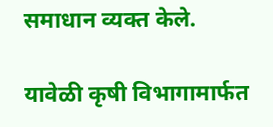समाधान व्यक्त केले.

यावेळी कृषी विभागामार्फत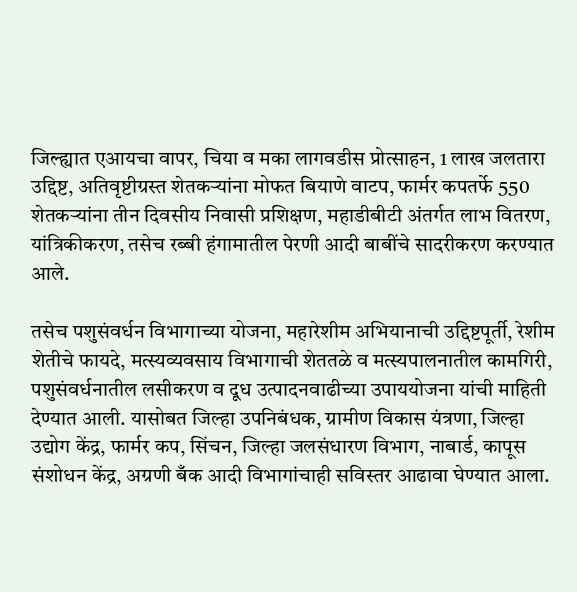जिल्ह्यात एआयचा वापर, चिया व मका लागवडीस प्रोत्साहन, 1 लाख जलतारा उद्दिष्ट, अतिवृष्टीग्रस्त शेतकऱ्यांना मोफत बियाणे वाटप, फार्मर कपतर्फे 550 शेतकऱ्यांना तीन दिवसीय निवासी प्रशिक्षण, महाडीबीटी अंतर्गत लाभ वितरण, यांत्रिकीकरण, तसेच रब्बी हंगामातील पेरणी आदी बाबींचे सादरीकरण करण्यात आले.

तसेच पशुसंवर्धन विभागाच्या योजना, महारेशीम अभियानाची उद्दिष्टपूर्ती, रेशीम शेतीचे फायदे, मत्स्यव्यवसाय विभागाची शेततळे व मत्स्यपालनातील कामगिरी, पशुसंवर्धनातील लसीकरण व दूध उत्पादनवाढीच्या उपाययोजना यांची माहिती देण्यात आली. यासोबत जिल्हा उपनिबंधक, ग्रामीण विकास यंत्रणा, जिल्हा उद्योग केंद्र, फार्मर कप, सिंचन, जिल्हा जलसंधारण विभाग, नाबार्ड, कापूस संशोधन केंद्र, अग्रणी बँक आदी विभागांचाही सविस्तर आढावा घेण्यात आला.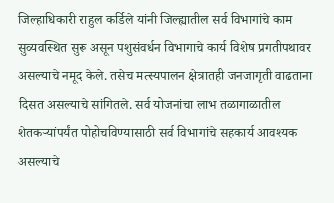जिल्हाधिकारी राहुल कर्डिले यांनी जिल्ह्यातील सर्व विभागांचे काम सुव्यवस्थित सुरू असून पशुसंवर्धन विभागाचे कार्य विशेष प्रगतीपथावर असल्याचे नमूद केले. तसेच मत्स्यपालन क्षेत्रातही जनजागृती वाढताना दिसत असल्याचे सांगितले. सर्व योजनांचा लाभ तळागाळातील शेतकऱ्यांपर्यंत पोहोचविण्यासाठी सर्व विभागांचे सहकार्य आवश्यक असल्याचे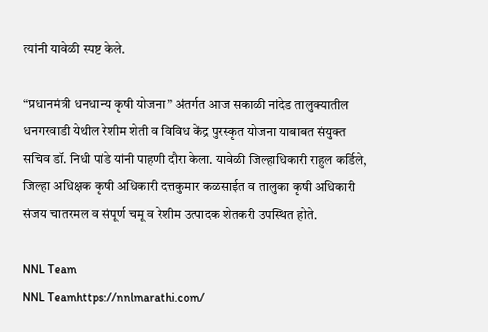त्यांनी यावेळी स्पष्ट केले.

“प्रधानमंत्री धनधान्य कृषी योजना” अंतर्गत आज सकाळी नांदेड तालुक्यातील धनगरवाडी येथील रेशीम शेती व विविध केंद्र पुरस्कृत योजना याबाबत संयुक्त सचिव डॉ. निधी पांडे यांनी पाहणी दौरा केला. यावेळी जिल्हाधिकारी राहुल कर्डिले, जिल्हा अधिक्षक कृषी अधिकारी दत्तकुमार कळसाईत व तालुका कृषी अधिकारी संजय चातरमल व संपूर्ण चमू व रेशीम उत्पादक शेतकरी उपस्थित होते.

NNL Team
NNL Teamhttps://nnlmarathi.com/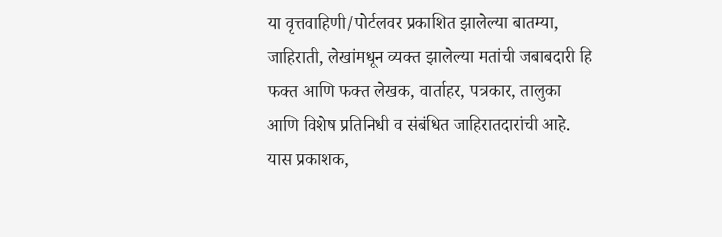या वृत्तवाहिणी/पोर्टलवर प्रकाशित झालेल्या बातम्या, जाहिराती, लेखांमधून व्यक्त झालेल्या मतांची जबाबदारी हि फक्त आणि फक्त लेखक, वार्ताहर, पत्रकार, तालुका आणि विशेष प्रतिनिधी व संबंधित जाहिरातदारांची आहे. यास प्रकाशक,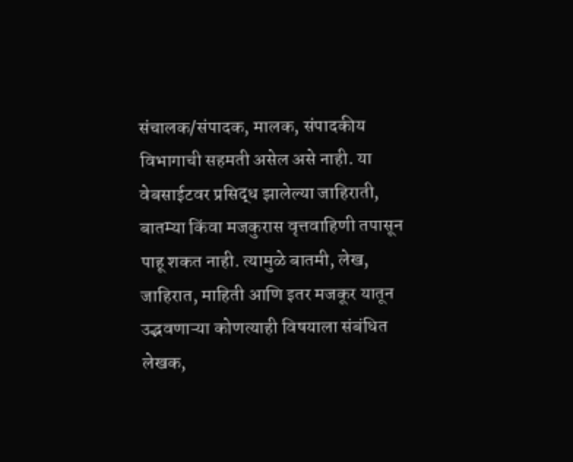संचालक/संपादक, मालक, संपादकीय विभागाची सहमती असेल असे नाही. या वेबसाईटवर प्रसिद्ध झालेल्या जाहिराती, बातम्या किंवा मजकुरास वृत्तवाहिणी तपासून पाहू शकत नाही. त्यामुळे बातमी, लेख, जाहिरात, माहिती आणि इतर मजकूर यातून उद्भवणाऱ्या कोणत्याही विषयाला संबंधित लेखक,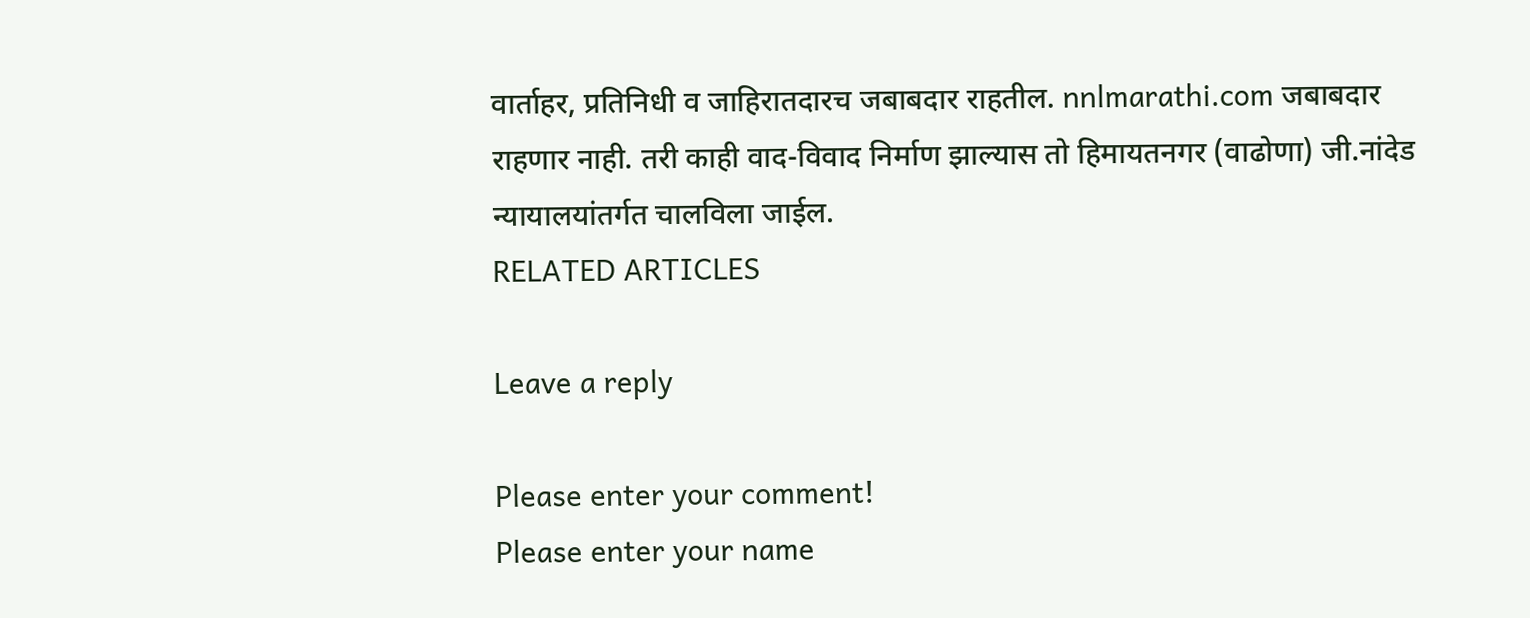वार्ताहर, प्रतिनिधी व जाहिरातदारच जबाबदार राहतील. nnlmarathi.com जबाबदार राहणार नाही. तरी काही वाद-विवाद निर्माण झाल्यास तो हिमायतनगर (वाढोणा) जी.नांदेड न्यायालयांतर्गत चालविला जाईल.
RELATED ARTICLES

Leave a reply

Please enter your comment!
Please enter your name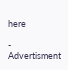here

- Advertisment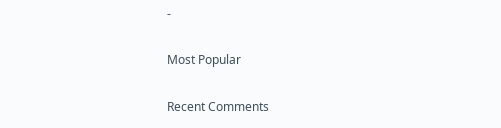-

Most Popular

Recent Comments